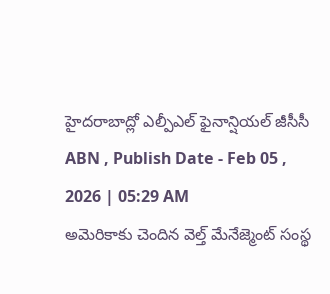హైదరాబాద్లో ఎల్పీఎల్ ఫైనాన్షియల్ జీసీసీ
ABN , Publish Date - Feb 05 , 2026 | 05:29 AM
అమెరికాకు చెందిన వెల్త్ మేనేజ్మెంట్ సంస్థ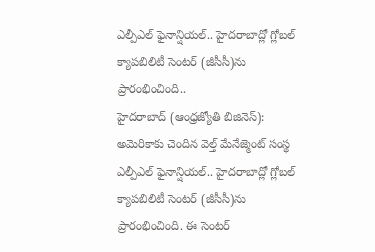ఎల్పీఎల్ ఫైనాన్షియల్.. హైదరాబాద్లో గ్లోబల్ క్యాపబిలిటీ సెంటర్ (జీసీసీ)ను ప్రారంభించింది..
హైదరాబాద్ (ఆంధ్రజ్యోతి బిజినెస్): అమెరికాకు చెందిన వెల్త్ మేనేజ్మెంట్ సంస్థ ఎల్పీఎల్ ఫైనాన్షియల్.. హైదరాబాద్లో గ్లోబల్ క్యాపబిలిటీ సెంటర్ (జీసీసీ)ను ప్రారంభించింది. ఈ సెంటర్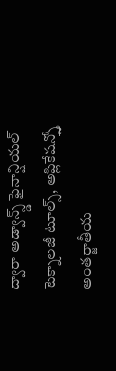ద్వారా అడ్వాన్స్డ్ ఫైనాన్షియల్ టెక్నాలజీ టూల్స్, అప్లికేషన్స్తో అంతర్జాతీయ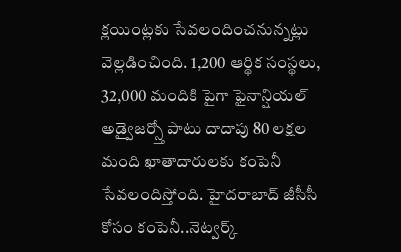క్లయింట్లకు సేవలందించనున్నట్లు వెల్లడించింది. 1,200 ఆర్థిక సంస్థలు, 32,000 మందికి పైగా ఫైనాన్షియల్ అడ్వైజర్స్తో పాటు దాదాపు 80 లక్షల మంది ఖాతాదారులకు కంపెనీ సేవలందిస్తోంది. హైదరాబాద్ జీసీసీ కోసం కంపెనీ..నెట్వర్క్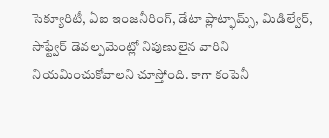సెక్యూరిటీ, ఏఐ ఇంజనీరింగ్, డేటా ప్లాట్ఫామ్స్, మిడిల్వేర్, సాఫ్ట్వేర్ డెవల్పమెంట్లో నిపుణులైన వారిని నియమించుకోవాలని చూస్తోంది. కాగా కంపెనీ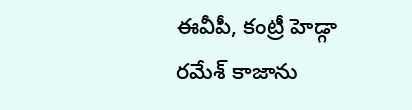ఈవీపీ, కంట్రీ హెడ్గా రమేశ్ కాజాను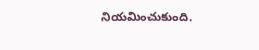నియమించుకుంది.